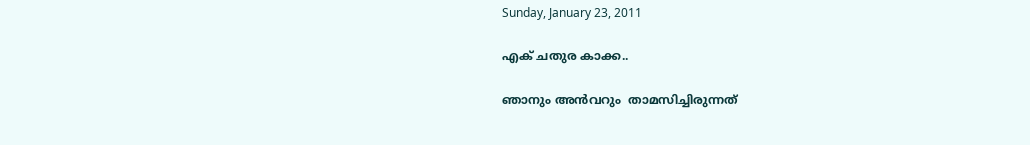Sunday, January 23, 2011

എക് ചതുര കാക്ക..

ഞാനും അന്‍വറും  താമസിച്ചിരുന്നത്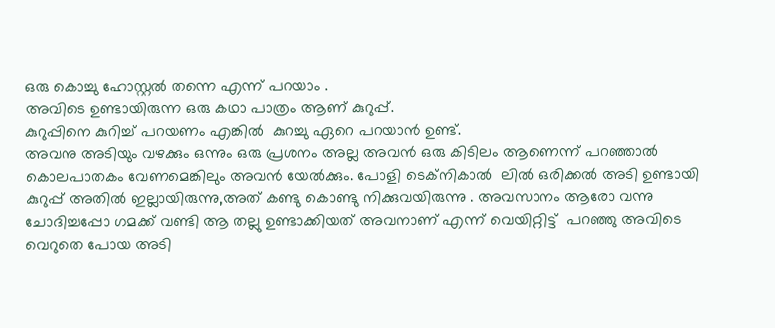ഒരു കൊച്ചു ഹോസ്റ്റല്‍ തന്നെ എന്ന് പറയാം .
അവിടെ ഉണ്ടായിരുന്ന ഒരു കഥാ പാത്രം ആണ് കുറുപ്പ്.
കുറുപ്പിനെ കുറിച്ച് പറയണം എങ്കില്‍  കുറച്ചു ഏറെ പറയാന്‍ ഉണ്ട്.
അവനു അടിയും വഴക്കും ഒന്നും ഒരു പ്രശനം അല്ല അവന്‍ ഒരു കിടിലം ആണെന്ന് പറഞ്ഞാല്‍ കൊലപാതകം വേണമെങ്കിലും അവന്‍ യേല്‍ക്കും. പോളി ടെക്നികാല്‍  ലില്‍ ഒരിക്കല്‍ അടി ഉണ്ടായി കുറുപ്പ് അതില്‍ ഇല്ലായിരുന്നു,അത് കണ്ടു കൊണ്ടു നിക്കുവയിരുന്നു . അവസാനം ആരോ വന്നു ചോദിച്ചപ്പോ ഗമക്ക് വണ്ടി ആ തല്ലു ഉണ്ടാക്കിയത് അവനാണ് എന്ന് വെയിറ്റിട്ട്  പറഞ്ഞു അവിടെ വെറുതെ പോയ അടി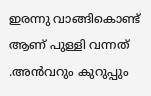ഇരന്നു വാങ്ങികൊണ്ട്  ആണ് പുള്ളി വന്നത് .അന്‍വറും കുറുപ്പും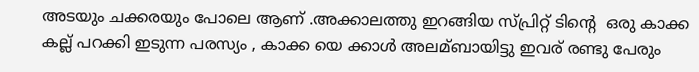അടയും ചക്കരയും പോലെ ആണ് .അക്കാലത്തു ഇറങ്ങിയ സ്പ്രിറ്റ് ടിന്റെ  ഒരു കാക്ക കല്ല് പറക്കി ഇടുന്ന പരസ്യം , കാക്ക യെ ക്കാള്‍ അലമ്ബായിട്ടു ഇവര് രണ്ടു പേരും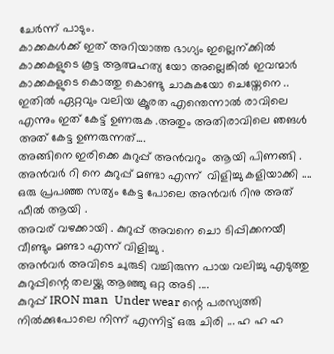ചേര്‍ന്ന് പാടും.
കാക്കകള്‍ക്ക് ഇത് അറിയാത്ത ഭാഗ്യം ഇല്ലെന്ക്കില്‍ കാക്കകളുടെ കൂട്ട ആത്മഹത്യ യോ അല്ലെങ്കില്‍ ഇവന്മാര്‍ കാക്കകളുടെ കൊത്തു കൊണ്ടു ചാകുകയോ ചെയ്തേനെ ..
ഇതില്‍ ഏറ്റവും വലിയ ക്രൂരത എന്തെന്നാല്‍ രാവിലെ എന്നും ഇത് കേട്ട് ഉണരുക .അതും അതിരാവിലെ ഞങള്‍ അത് കേട്ട ഉണരുന്നത്....
അങ്ങിനെ ഇരിക്കെ കുറുപ്പ് അന്‍വറും  ആയി പിണങ്ങി .
അന്‍വര്‍ റി നെ കുറുപ്പ് മണ്ടാ എന്ന്  വിളിച്ചു കളിയാക്കി .... ഒരു പ്രപഞ്ഞ സത്യം കേട്ട പോലെ അന്‍വര്‍ റിനു അത് ഫീല്‍ ആയി .
അവര് വഴക്കായി . കുറുപ്പ് അവനെ ചൊ ടിപ്പിക്കനയീ വീണ്ടും മണ്ടാ എന്ന് വിളിച്ചു .
അന്‍വര്‍ അവിടെ ചുരുടി വച്ചിരുന്ന പായ വലിച്ചു എടുത്തു കുറുപ്പിന്റെ തലയ്ക്കു ആഞ്ഞു ഒറ്റ അടി ....
കുറുപ്പ് IRON man  Under wear ന്റെ പരസ്യത്തി നില്‍ക്കുപോലെ നിന്ന് എന്നിട്ട് ഒരു ചിരി ... ഹ ഹ ഹ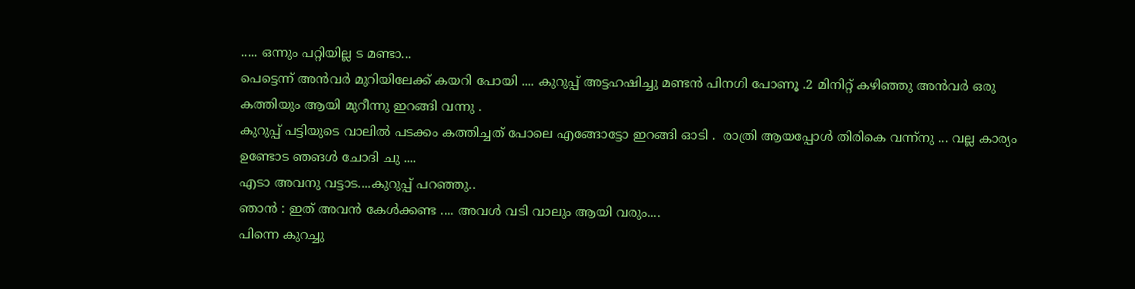..... ഒന്നും പറ്റിയില്ല ട മണ്ടാ...
പെട്ടെന്ന് അന്‍വര്‍ മുറിയിലേക്ക് കയറി പോയി .... കുറുപ്പ് അട്ടഹഷിച്ചു മണ്ടന്‍ പിനഗി പോണൂ .2 മിനിറ്റ് കഴിഞ്ഞു അന്‍വര്‍ ഒരു കത്തിയും ആയി മുറീന്നു ഇറങ്ങി വന്നു .
കുറുപ്പ് പട്ടിയുടെ വാലില്‍ പടക്കം കത്തിച്ചത് പോലെ എങ്ങോട്ടോ ഇറങ്ങി ഓടി .  രാത്രി ആയപ്പോള്‍ തിരികെ വന്ന്നു ... വല്ല കാര്യം ഉണ്ടോട ഞങള്‍ ചോദി ചു ....
എടാ അവനു വട്ടാട....കുറുപ്പ് പറഞ്ഞു..
ഞാന്‍ : ഇത് അവന്‍ കേള്‍ക്കണ്ട .... അവള്‍ വടി വാലും ആയി വരും....
പിന്നെ കുറച്ചു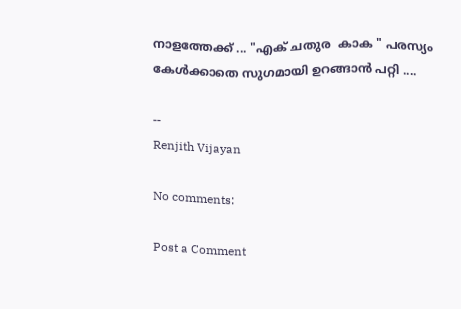നാളത്തേക്ക് ... "എക് ചതുര  കാക " പരസ്യം  കേള്‍ക്കാതെ സുഗമായി ഉറങ്ങാന്‍ പറ്റി ....

--
Renjith Vijayan

No comments:

Post a Comment